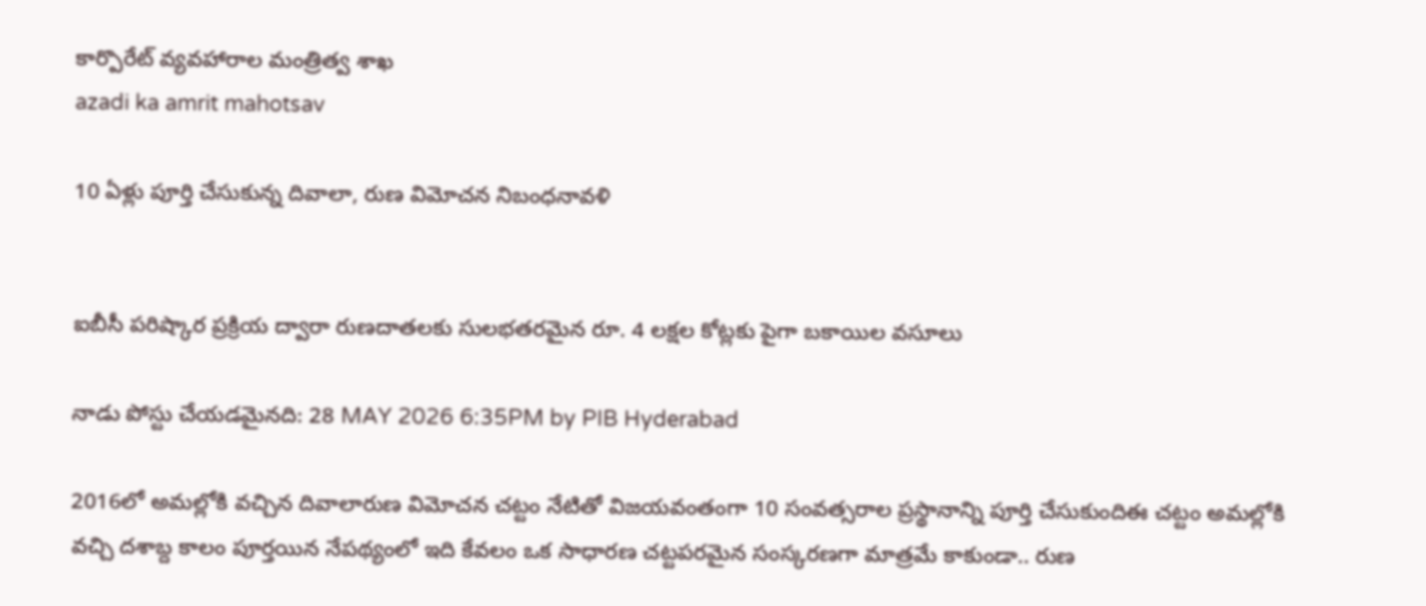కార్పొరేట్ వ్యవహారాల మంత్రిత్వ శాఖ
azadi ka amrit mahotsav

10 ఏళ్లు పూర్తి చేసుకున్న దివాలా, రుణ విమోచన నిబంధనావళి


ఐబీసీ పరిష్కార ప్రక్రియ ద్వారా రుణదాతలకు సులభతరమైన రూ. 4 లక్షల కోట్లకు పైగా బకాయిల వసూలు

నాడు పోస్టు చేయడమైనది: 28 MAY 2026 6:35PM by PIB Hyderabad

2016లో అమల్లోకి వచ్చిన దివాలారుణ విమోచన చట్టం నేటితో విజయవంతంగా 10 సంవత్సరాల ప్రస్థానాన్ని పూర్తి చేసుకుందిఈ చట్టం అమల్లోకి వచ్చి దశాబ్ద కాలం పూర్తయిన నేపథ్యంలో ఇది కేవలం ఒక సాధారణ చట్టపరమైన సంస్కరణగా మాత్రమే కాకుండా.. రుణ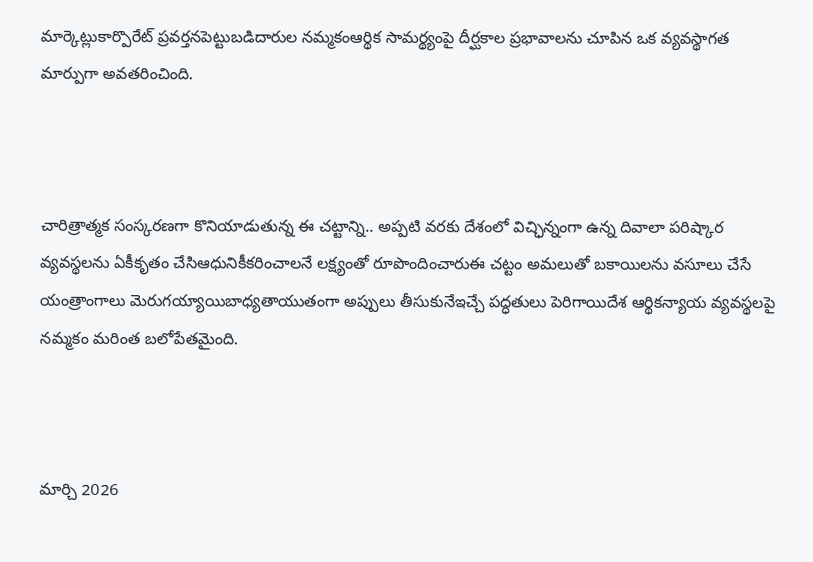మార్కెట్లుకార్పొరేట్ ప్రవర్తనపెట్టుబడిదారుల నమ్మకంఆర్థిక సామర్థ్యంపై దీర్ఘకాల ప్రభావాలను చూపిన ఒక వ్యవస్థాగత మార్పుగా అవతరించింది.



చారిత్రాత్మక సంస్కరణగా కొనియాడుతున్న ఈ చట్టాన్ని.. అప్పటి వరకు దేశంలో విచ్ఛిన్నంగా ఉన్న దివాలా పరిష్కార వ్యవస్థలను ఏకీకృతం చేసిఆధునికీకరించాలనే లక్ష్యంతో రూపొందించారుఈ చట్టం అమలుతో బకాయిలను వసూలు చేసే యంత్రాంగాలు మెరుగయ్యాయిబాధ్యతాయుతంగా అప్పులు తీసుకునేఇచ్చే పద్ధతులు పెరిగాయిదేశ ఆర్థికన్యాయ వ్యవస్థలపై నమ్మకం మరింత బలోపేతమైంది.



మార్చి 2026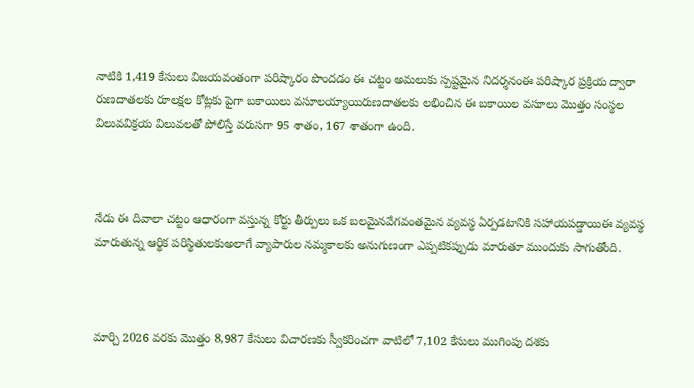నాటికి 1,419 కేసులు విజయవంతంగా పరిష్కారం పొందడం ఈ చట్టం అమలుకు స్పష్టమైన నిదర్శనంఈ పరిష్కార ప్రక్రియ ద్వారా రుణదాతలకు రూలక్షల కోట్లకు పైగా బకాయిలు వసూలయ్యాయిరుణదాతలకు లభించిన ఈ బకాయిల వసూలు మొత్తం సంస్థల విలువవిక్రయ విలువలతో పోలిస్తే వరుసగా 95 శాతం, 167 శాతంగా ఉంది.



నేడు ఈ దివాలా చట్టం ఆధారంగా వస్తున్న కోర్టు తీర్పులు ఒక బలమైనవేగవంతమైన వ్యవస్థ ఏర్పడటానికి సహాయపడ్డాయిఈ వ్యవస్థ మారుతున్న ఆర్థిక పరిస్థితులకుఅలాగే వ్యాపారుల నమ్మకాలకు అనుగుణంగా ఎప్పటికప్పుడు మారుతూ ముందుకు సాగుతోంది.



మార్చి 2026 వరకు మొత్తం 8,987 కేసులు విచారణకు స్వీకరించగా వాటిలో 7,102 కేసులు ముగింపు దశకు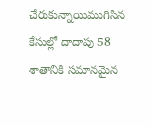చేరుకున్నాయిముగిసిన కేసుల్లో దాదాపు 58 శాతానికి సమానమైన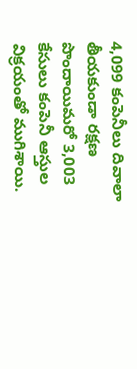4,099 కంపెనీలు దివాలా తీయకుండా రక్షణ పొందాయిమరో 3,003 కేసులు కంపెనీ ఆస్తుల విక్రయంతో ముగిశాయి.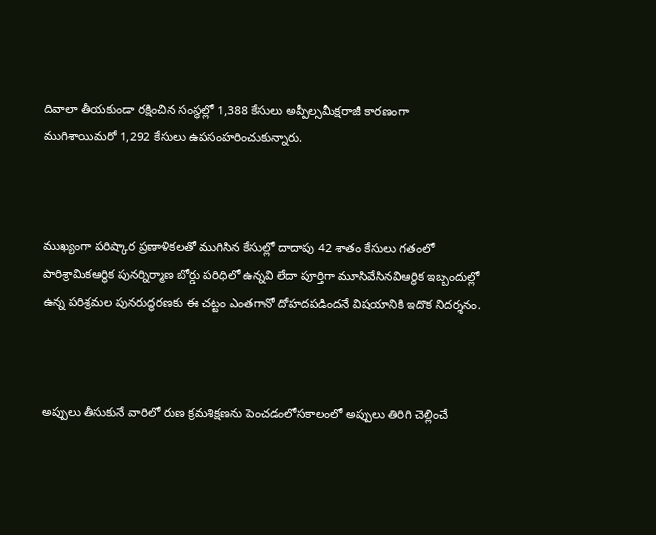దివాలా తీయకుండా రక్షించిన సంస్థల్లో 1,388 కేసులు అప్పీల్సమీక్షరాజీ కారణంగా ముగిశాయిమరో 1,292 కేసులు ఉపసంహరించుకున్నారు.



ముఖ్యంగా పరిష్కార ప్రణాళికలతో ముగిసిన కేసుల్లో దాదాపు 42 శాతం కేసులు గతంలో పారిశ్రామికఆర్థిక పునర్నిర్మాణ బోర్డు పరిధిలో ఉన్నవి లేదా పూర్తిగా మూసివేసినవిఆర్థిక ఇబ్బందుల్లో ఉన్న పరిశ్రమల పునరుద్ధరణకు ఈ చట్టం ఎంతగానో దోహదపడిందనే విషయానికి ఇదొక నిదర్శనం.



అప్పులు తీసుకునే వారిలో రుణ క్రమశిక్షణను పెంచడంలోసకాలంలో అప్పులు తిరిగి చెల్లించే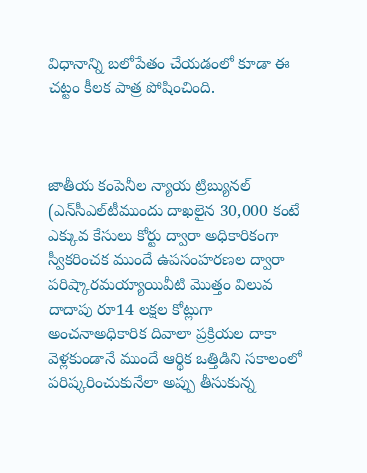విధానాన్ని బలోపేతం చేయడంలో కూడా ఈ చట్టం కీలక పాత్ర పోషించింది.



జాతీయ కంపెనీల న్యాయ ట్రిబ్యునల్ (ఎన్‌సీఎల్‌టీముందు దాఖలైన 30,000 కంటే ఎక్కువ కేసులు కోర్టు ద్వారా అధికారికంగా స్వీకరించక ముందే ఉపసంహరణల ద్వారా పరిష్కారమయ్యాయివీటి మొత్తం విలువ దాదాపు రూ14 లక్షల కోట్లుగా అంచనాఅధికారిక దివాలా ప్రక్రియల దాకా వెళ్లకుండానే ముందే ఆర్థిక ఒత్తిడిని సకాలంలో పరిష్కరించుకునేలా అప్పు తీసుకున్న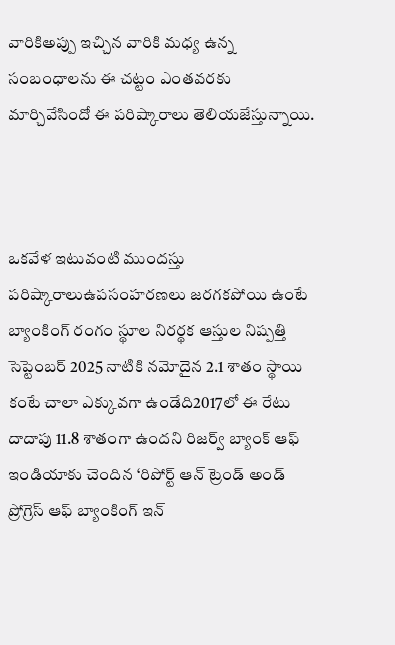వారికిఅప్పు ఇచ్చిన వారికి మధ్య ఉన్న సంబంధాలను ఈ చట్టం ఎంతవరకు మార్చివేసిందో ఈ పరిష్కారాలు తెలియజేస్తున్నాయి.



ఒకవేళ ఇటువంటి ముందస్తు పరిష్కారాలుఉపసంహరణలు జరగకపోయి ఉంటే బ్యాంకింగ్ రంగం స్థూల నిరర్థక ఆస్తుల నిష్పత్తి సెప్టెంబర్ 2025 నాటికి నమోదైన 2.1 శాతం స్థాయి కంటే చాలా ఎక్కువగా ఉండేది2017లో ఈ రేటు దాదాపు 11.8 శాతంగా ఉందని రిజర్వ్ బ్యాంక్ ఆఫ్ ఇండియాకు చెందిన ‘రిపోర్ట్ ఆన్ ట్రెండ్ అండ్ ప్రోగ్రెస్ ఆఫ్ బ్యాంకింగ్ ఇన్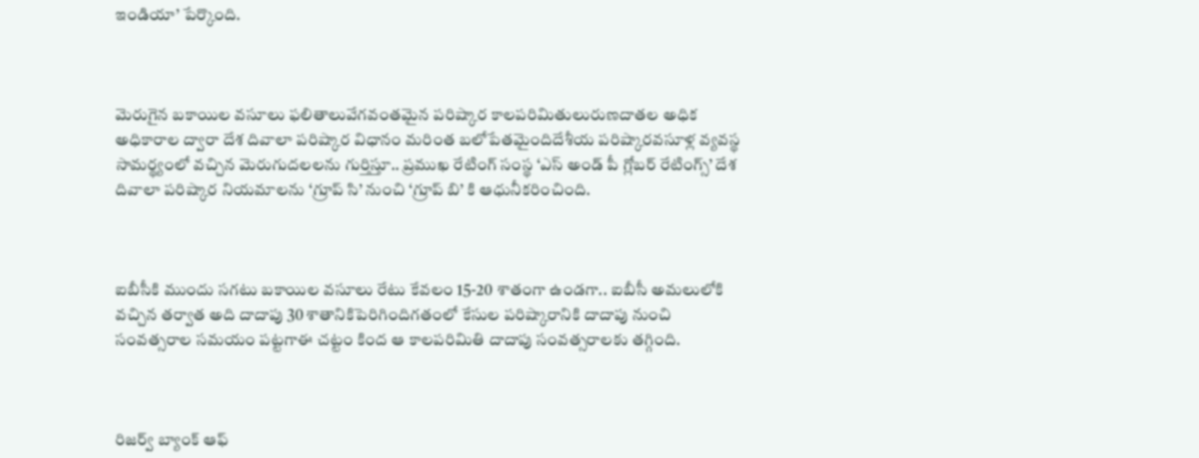ఇండియా’ పేర్కొంది.



మెరుగైన బకాయిల వసూలు ఫలితాలువేగవంతమైన పరిష్కార కాలపరిమితులురుణదాతల అధిక అధికారాల ద్వారా దేశ దివాలా పరిష్కార విధానం మరింత బలోపేతమైందిదేశీయ పరిష్కారవసూళ్ల వ్యవస్థ సామర్థ్యంలో వచ్చిన మెరుగుదలలను గుర్తిస్తూ.. ప్రముఖ రేటింగ్‌ సంస్థ ‘ఎస్‌ అండ్‌ పీ గ్లోబర్‌ రేటింగ్స్‌’ దేశ దివాలా పరిష్కార నియమాలను ‘గ్రూప్ సి’ నుంచి ‘గ్రూప్ బి’ కి ఆధునీకరించింది.



ఐబీసీకి ముందు సగటు బకాయిల వసూలు రేటు కేవలం 15-20 శాతంగా ఉండగా.. ఐబీసీ అమలులోకి వచ్చిన తర్వాత అది దాదాపు 30 శాతానికిపెరిగిందిగతంలో కేసుల పరిష్కారానికి దాదాపు నుంచి సంవత్సరాల సమయం పట్టగాఈ చట్టం కింద ఆ కాలపరిమితి దాదాపు సంవత్సరాలకు తగ్గింది.



రిజర్వ్ బ్యాంక్ ఆఫ్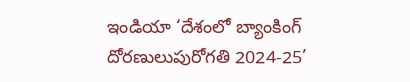ఇండియా ‘దేశంలో బ్యాంకింగ్‌ దోరణులుపురోగతి 2024-25’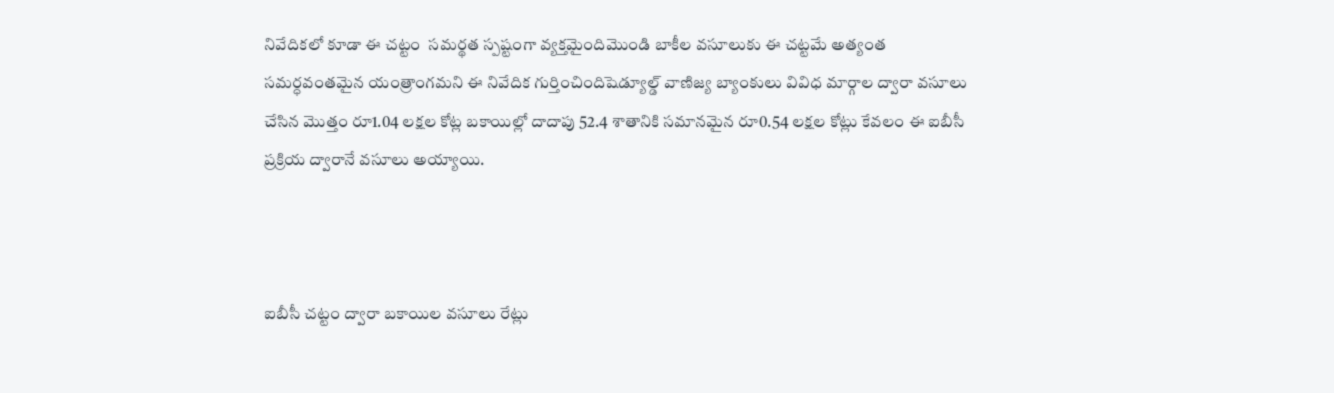నివేదికలో కూడా ఈ చట్టం  సమర్థత స్పష్టంగా వ్యక్తమైందిమొండి బాకీల వసూలుకు ఈ చట్టమే అత్యంత సమర్ధవంతమైన యంత్రాంగమని ఈ నివేదిక గుర్తించిందిషెడ్యూల్డ్ వాణిజ్య బ్యాంకులు వివిధ మార్గాల ద్వారా వసూలు చేసిన మొత్తం రూ1.04 లక్షల కోట్ల బకాయిల్లో దాదాపు 52.4 శాతానికి సమానమైన రూ0.54 లక్షల కోట్లు కేవలం ఈ ఐబీసీ ప్రక్రియ ద్వారానే వసూలు అయ్యాయి.



ఐబీసీ చట్టం ద్వారా బకాయిల వసూలు రేట్లు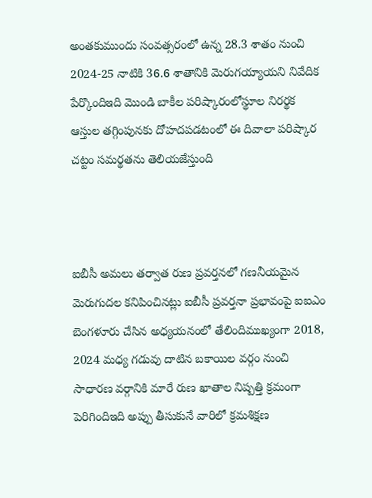అంతకుముందు సంవత్సరంలో ఉన్న 28.3 శాతం నుంచి 2024-25 నాటికి 36.6 శాతానికి మెరుగయ్యాయని నివేదిక పేర్కొందిఇది మొండి బాకీల పరిష్కారంలోస్థూల నిరర్థక ఆస్తుల తగ్గింపునకు దోహదపడటంలో ఈ దివాలా పరిష్కార చట్టం సమర్థతను తెలియజేస్తుంది



ఐబీసీ అమలు తర్వాత రుణ ప్రవర్తనలో గణనీయమైన మెరుగుదల కనిపించినట్లు ఐబీసీ ప్రవర్తనా ప్రభావంపై ఐఐఎం బెంగళూరు చేసిన అధ్యయనంలో తేలిందిముఖ్యంగా 2018, 2024 మధ్య గడువు దాటిన బకాయిల వర్గం నుంచి సాధారణ వర్గానికి మారే రుణ ఖాతాల నిష్పత్తి క్రమంగా పెరిగిందిఇది అప్పు తీసుకునే వారిలో క్రమశిక్షణ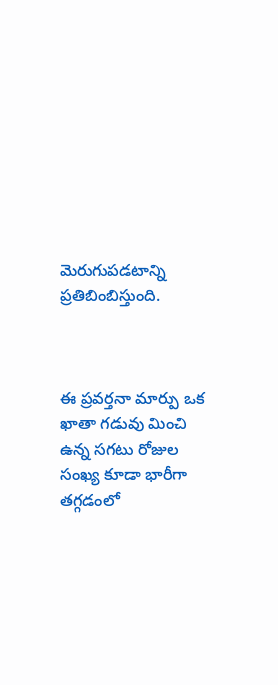మెరుగుపడటాన్ని ప్రతిబింబిస్తుంది.



ఈ ప్రవర్తనా మార్పు ఒక ఖాతా గడువు మించి ఉన్న సగటు రోజుల సంఖ్య కూడా భారీగా తగ్గడంలో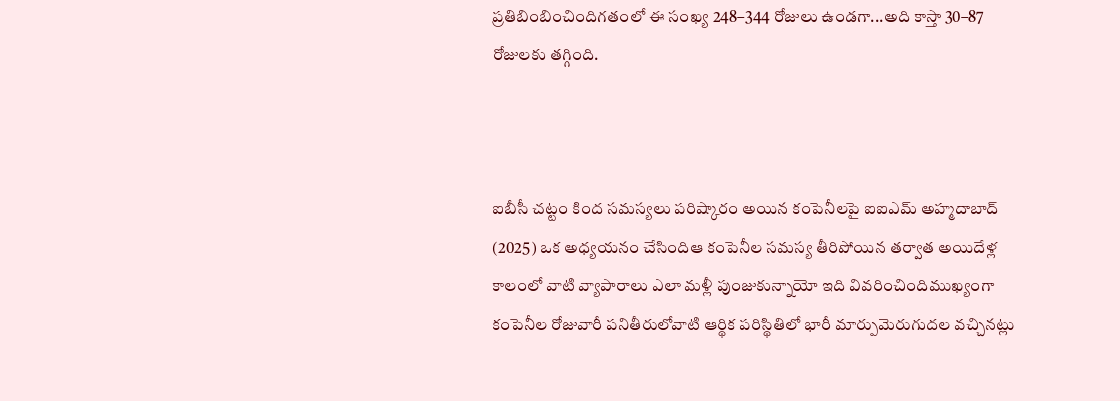ప్రతిబింబించిందిగతంలో ఈ సంఖ్య 248–344 రోజులు ఉండగా...అది కాస్తా 30–87 రోజులకు తగ్గింది.



ఐబీసీ చట్టం కింద సమస్యలు పరిష్కారం అయిన కంపెనీలపై ఐఐఎమ్ అహ్మదాబాద్ (2025) ఒక అధ్యయనం చేసిందిఆ కంపెనీల సమస్య తీరిపోయిన తర్వాత అయిదేళ్ల కాలంలో వాటి వ్యాపారాలు ఎలా మళ్లీ పుంజుకున్నాయో ఇది వివరించిందిముఖ్యంగా కంపెనీల రోజువారీ పనితీరులోవాటి ఆర్థిక పరిస్థితిలో భారీ మార్పుమెరుగుదల వచ్చినట్లు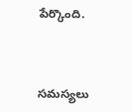పేర్కొంది.



సమస్యలు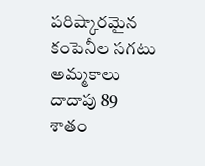పరిష్కారమైన కంపెనీల సగటు అమ్మకాలు దాదాపు 89 శాతం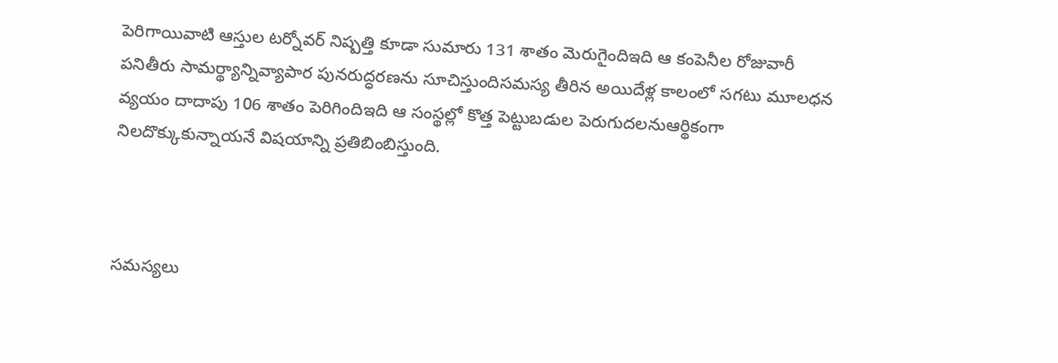పెరిగాయివాటి ఆస్తుల టర్నోవర్ నిష్పత్తి కూడా సుమారు 131 శాతం మెరుగైందిఇది ఆ కంపెనీల రోజువారీ పనితీరు సామర్థ్యాన్నివ్యాపార పునరుద్ధరణను సూచిస్తుందిసమస్య తీరిన అయిదేళ్ల కాలంలో సగటు మూలధన వ్యయం దాదాపు 106 శాతం పెరిగిందిఇది ఆ సంస్థల్లో కొత్త పెట్టుబడుల పెరుగుదలనుఆర్థికంగా నిలదొక్కుకున్నాయనే విషయాన్ని ప్రతిబింబిస్తుంది.



సమస్యలు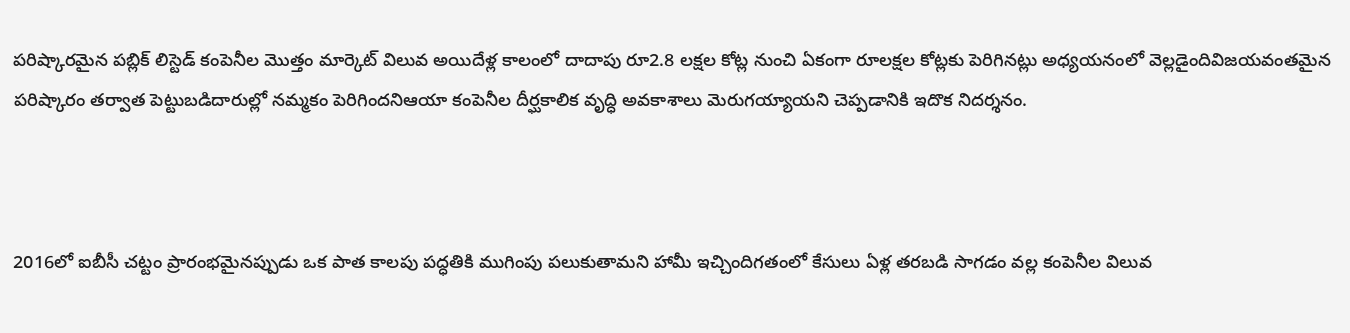పరిష్కారమైన పబ్లిక్ లిస్టెడ్ కంపెనీల మొత్తం మార్కెట్ విలువ అయిదేళ్ల కాలంలో దాదాపు రూ2.8 లక్షల కోట్ల నుంచి ఏకంగా రూలక్షల కోట్లకు పెరిగినట్లు అధ్యయనంలో వెల్లడైందివిజయవంతమైన పరిష్కారం తర్వాత పెట్టుబడిదారుల్లో నమ్మకం పెరిగిందనిఆయా కంపెనీల దీర్ఘకాలిక వృద్ధి అవకాశాలు మెరుగయ్యాయని చెప్పడానికి ఇదొక నిదర్శనం.



2016లో ఐబీసీ చట్టం ప్రారంభమైనప్పుడు ఒక పాత కాలపు పద్ధతికి ముగింపు పలుకుతామని హామీ ఇచ్చిందిగతంలో కేసులు ఏళ్ల తరబడి సాగడం వల్ల కంపెనీల విలువ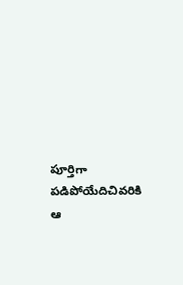పూర్తిగా పడిపోయేదిచివరికి ఆ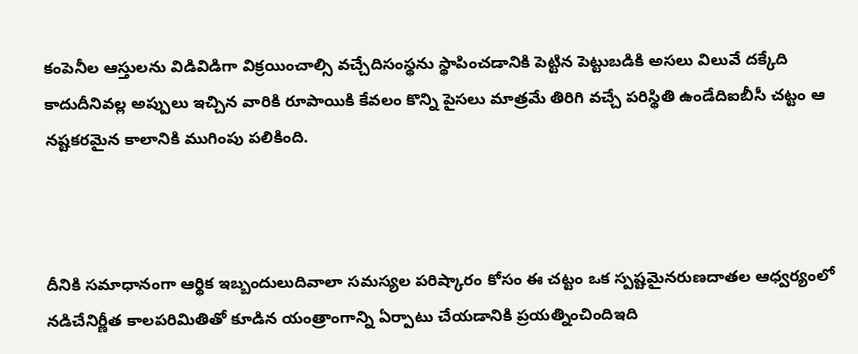కంపెనీల ఆస్తులను విడివిడిగా విక్రయించాల్సి వచ్చేదిసంస్థను స్థాపించడానికి పెట్టిన పెట్టుబడికి అసలు విలువే దక్కేది కాదుదీనివల్ల అప్పులు ఇచ్చిన వారికి రూపాయికి కేవలం కొన్ని పైసలు మాత్రమే తిరిగి వచ్చే పరిస్థితి ఉండేదిఐబీసీ చట్టం ఆ నష్టకరమైన కాలానికి ముగింపు పలికింది.



దీనికి సమాధానంగా ఆర్థిక ఇబ్బందులుదివాలా సమస్యల పరిష్కారం కోసం ఈ చట్టం ఒక స్పష్టమైనరుణదాతల ఆధ్వర్యంలో నడిచేనిర్ణీత కాలపరిమితితో కూడిన యంత్రాంగాన్ని ఏర్పాటు చేయడానికి ప్రయత్నించిందిఇది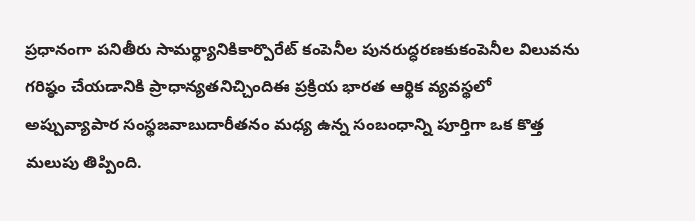ప్రధానంగా పనితీరు సామర్థ్యానికికార్పొరేట్ కంపెనీల పునరుద్ధరణకుకంపెనీల విలువను గరిష్ఠం చేయడానికి ప్రాధాన్యతనిచ్చిందిఈ ప్రక్రియ భారత ఆర్థిక వ్యవస్థలో అప్పువ్యాపార సంస్థజవాబుదారీతనం మధ్య ఉన్న సంబంధాన్ని పూర్తిగా ఒక కొత్త మలుపు తిప్పింది.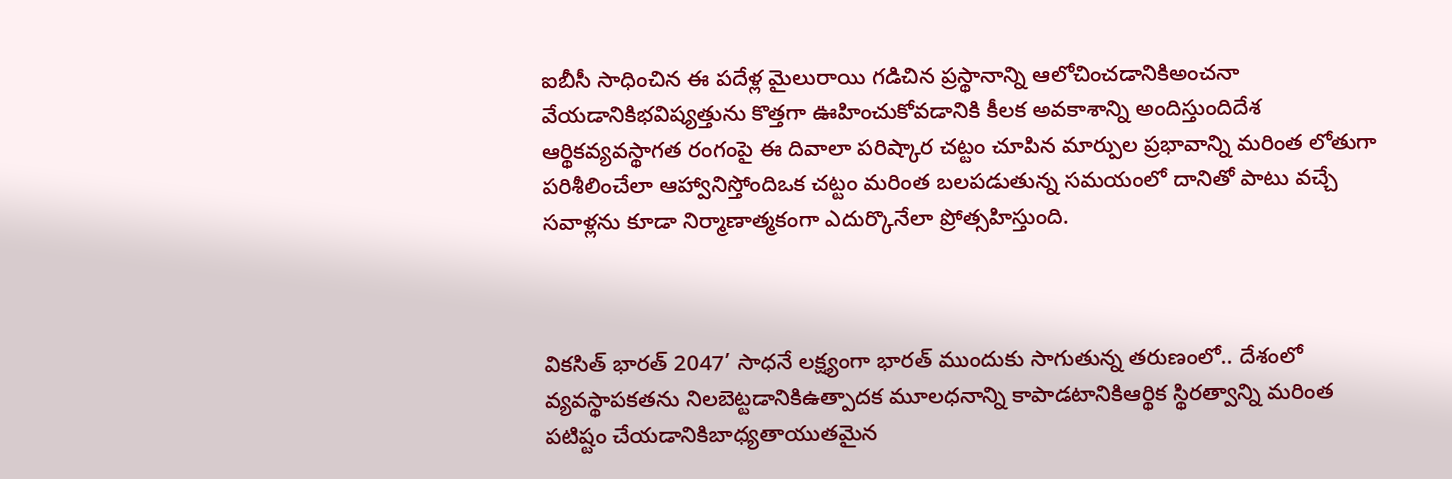ఐబీసీ సాధించిన ఈ పదేళ్ల మైలురాయి గడిచిన ప్రస్థానాన్ని ఆలోచించడానికిఅంచనా వేయడానికిభవిష్యత్తును కొత్తగా ఊహించుకోవడానికి కీలక అవకాశాన్ని అందిస్తుందిదేశ ఆర్థికవ్యవస్థాగత రంగంపై ఈ దివాలా పరిష్కార చట్టం చూపిన మార్పుల ప్రభావాన్ని మరింత లోతుగా పరిశీలించేలా ఆహ్వానిస్తోందిఒక చట్టం మరింత బలపడుతున్న సమయంలో దానితో పాటు వచ్చే సవాళ్లను కూడా నిర్మాణాత్మకంగా ఎదుర్కొనేలా ప్రోత్సహిస్తుంది.



వికసిత్ భారత్ 2047’ సాధనే లక్ష్యంగా భారత్‌ ముందుకు సాగుతున్న తరుణంలో.. దేశంలో వ్యవస్థాపకతను నిలబెట్టడానికిఉత్పాదక మూలధనాన్ని కాపాడటానికిఆర్థిక స్థిరత్వాన్ని మరింత పటిష్టం చేయడానికిబాధ్యతాయుతమైన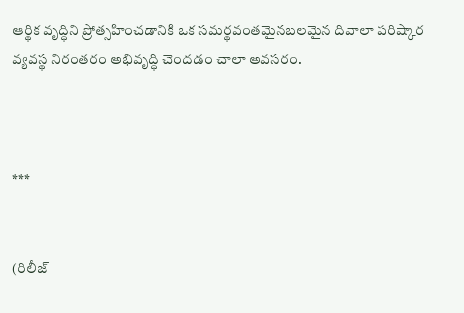ఆర్థిక వృద్ధిని ప్రోత్సహించడానికి ఒక సమర్థవంతమైనబలమైన దివాలా పరిష్కార వ్యవస్థ నిరంతరం అభివృద్ధి చెందడం చాలా అవసరం.



***


(రిలీజ్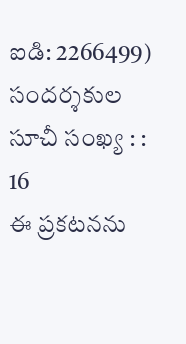ఐడి: 2266499) సందర్శకుల సూచీ సంఖ్య : : 16
ఈ ప్రకటనను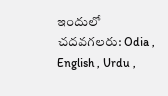ఇందులో చదవగలరు: Odia , English , Urdu ,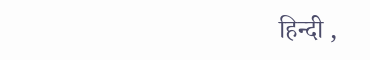हिन्दी ,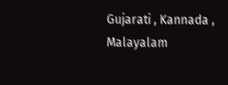Gujarati , Kannada , Malayalam